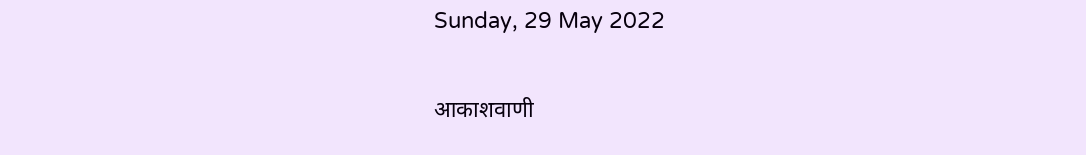Sunday, 29 May 2022

आकाशवाणी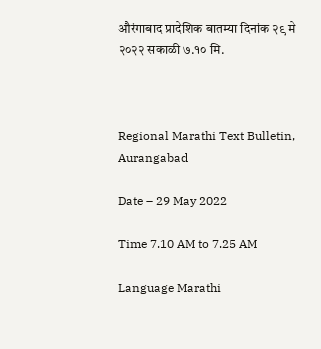औरंगाबाद प्रादेशिक बातम्या दिनांक २९ मे २०२२ सकाळी ७.१० मि.



Regional Marathi Text Bulletin, Aurangabad

Date – 29 May 2022

Time 7.10 AM to 7.25 AM

Language Marathi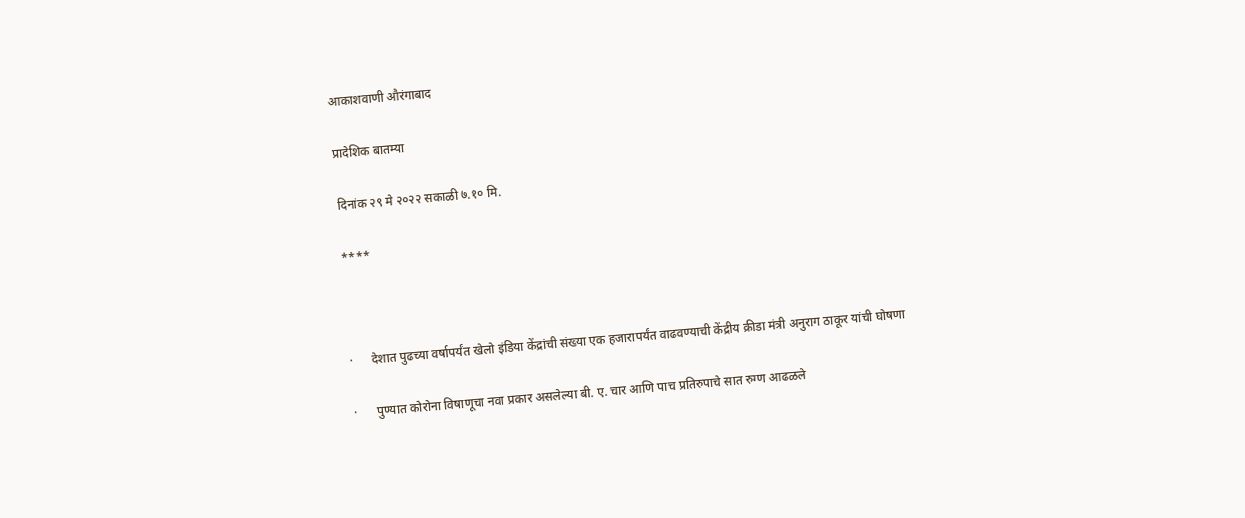आकाशवाणी औरंगाबाद

प्रादेशिक बातम्या

दिनांक २९ मे २०२२ सकाळी ७.१० मि.

****



·      देशात पुढच्या वर्षापर्यंत खेलो इंडिया केंद्रांची संख्या एक हजारापर्यंत वाढवण्याची केंद्रीय क्रीडा मंत्री अनुराग ठाकूर यांची घोषणा

·      पुण्यात कोरोना विषाणूचा नवा प्रकार असलेल्या बी. ए. चार आणि पाच प्रतिरुपाचे सात रुग्ण आढळले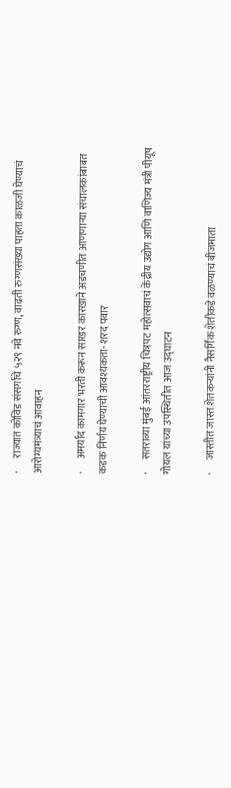·      राज्यात कोविड संसर्गाचे ५२९ नवे रुग्ण, वाढती रुग्णसंख्या पाहता काळजी घेण्याचं आरोग्यमंत्र्याचं आवाहन

·      अमर्याद कामगार भरती करून साखर कारखाने अडचणीत आणणाऱ्या संचालकांबाबत कडक निर्णय घेण्याची आवश्यकता- शरद पवार

·      सतराव्या मुंबई आंतरराष्ट्रीय चित्रपट महोत्सवाचं केंद्रीय उद्योग आणि वाणिज्य मंत्री पीयूष गोयल यांच्या उपस्थितीत आज उद्घाटन

·      जास्तीत जास्त शेतकऱ्यांनी नैसर्गिक शेतीकडे वळण्याचं बीजमाता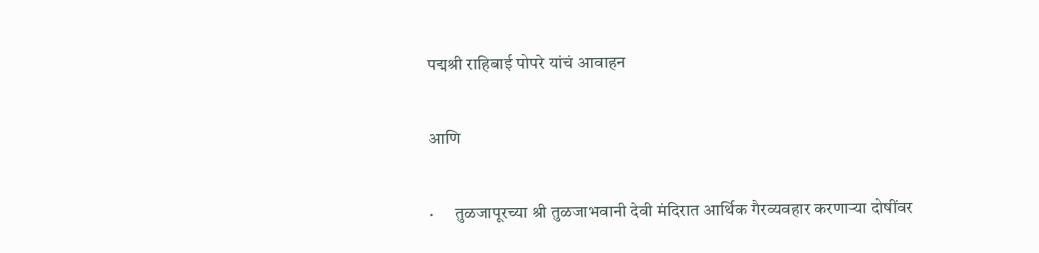पद्मश्री राहिबाई पोपरे यांचं आवाहन

आणि

·      तुळजापूरच्या श्री तुळजाभवानी देवी मंदिरात आर्थिक गैरव्यवहार करणाऱ्या दोषींवर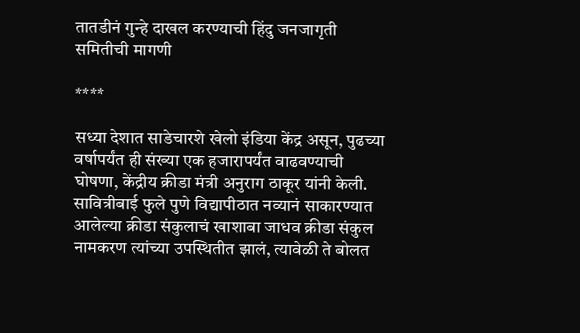तातडीनं गुन्हे दाखल करण्याची हिंदु जनजागृती समितीची मागणी

****

सध्या देशात साडेचारशे खेलो इंडिया केंद्र असून, पुढच्या वर्षापर्यंत ही संख्या एक हजारापर्यंत वाढवण्याची घोषणा, केंद्रीय क्रीडा मंत्री अनुराग ठाकूर यांनी केली. सावित्रीबाई फुले पुणे विद्यापीठात नव्यानं साकारण्यात आलेल्या क्रीडा संकुलाचं खाशाबा जाधव क्रीडा संकुल नामकरण त्यांच्या उपस्थितीत झालं, त्यावेळी ते बोलत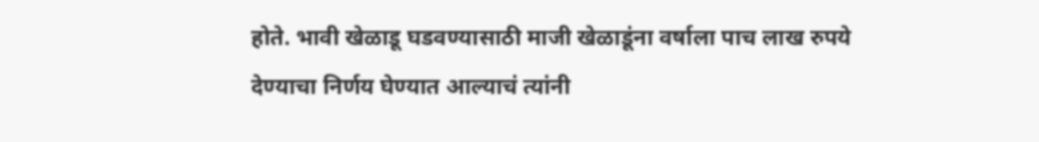होते. भावी खेळाडू घडवण्यासाठी माजी खेळाडूंना वर्षाला पाच लाख रुपये देण्याचा निर्णय घेण्यात आल्याचं त्यांनी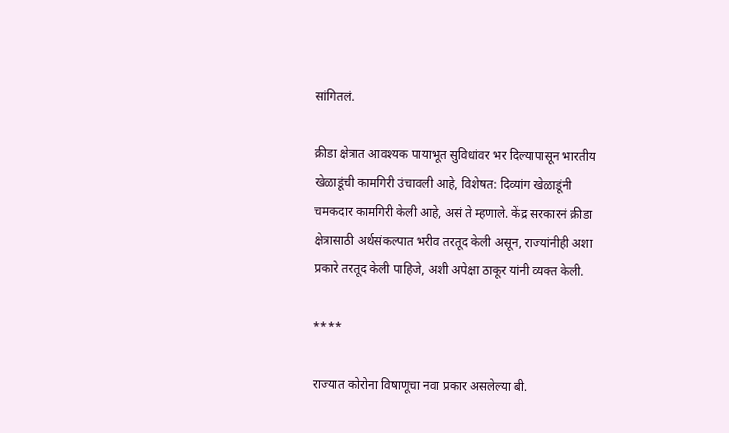सांगितलं.

क्रीडा क्षेत्रात आवश्यक पायाभूत सुविधांवर भर दिल्यापासून भारतीय खेळाडूंची कामगिरी उंचावली आहे, विशेषत: दिव्यांग खेळाडूंनी चमकदार कामगिरी केली आहे, असं ते म्हणाले. केंद्र सरकारनं क्रीडा क्षेत्रासाठी अर्थसंकल्पात भरीव तरतूद केली असून, राज्यांनीही अशा प्रकारे तरतूद केली पाहिजे, अशी अपेक्षा ठाकूर यांनी व्यक्त केली.

****

राज्यात कोरोना विषाणूचा नवा प्रकार असलेल्या बी.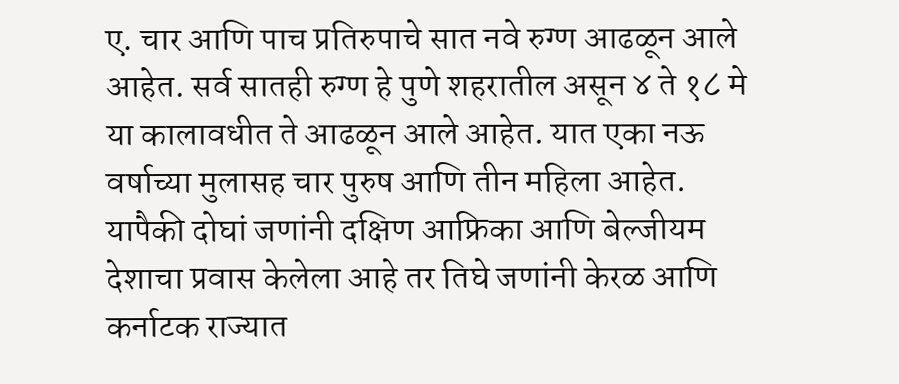ए. चार आणि पाच प्रतिरुपाचे सात नवे रुग्ण आढळून आले आहेत. सर्व सातही रुग्ण हे पुणे शहरातील असून ४ ते १८ मे या कालावधीत ते आढळून आले आहेत. यात एका नऊ वर्षाच्या मुलासह चार पुरुष आणि तीन महिला आहेत. यापैकी दोघां जणांनी दक्षिण आफ्रिका आणि बेल्जीयम देशाचा प्रवास केलेला आहे तर तिघे जणांनी केरळ आणि कर्नाटक राज्यात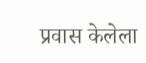प्रवास केलेला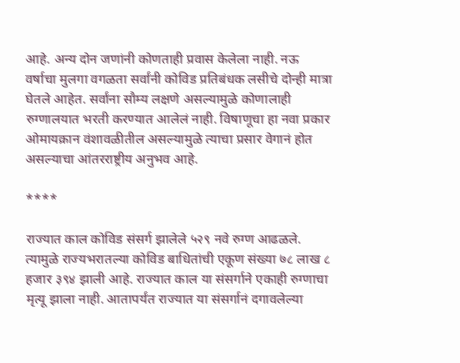आहे. अन्य दोन जणांनी कोणताही प्रवास केलेला नाही. नऊ वर्षाचा मुलगा वगळता सर्वांनी कोविड प्रतिबंधक लसीचे दोन्ही मात्रा घेतले आहेत. सर्वांना सौम्य लक्षणे असल्यामुळे कोणालाही रुग्णालयात भरती करण्यात आलेलं नाही. विषाणूचा हा नवा प्रकार ओमायक्रान वंशावळीतील असल्यामुळे त्याचा प्रसार वेगानं होत असल्याचा आंतरराष्ट्रीय अनुभव आहे.

****

राज्यात काल कोविड संसर्ग झालेले ५२९ नवे रुग्ण आढळले. त्यामुळे राज्यभरातल्या कोविड बाधितांची एकूण संख्या ७८ लाख ८ हजार ३९४ झाली आहे. राज्यात काल या संसर्गाने एकाही रुग्णाचा मृत्यू झाला नाही. आतापर्यंत राज्यात या संसर्गानं दगावलेल्या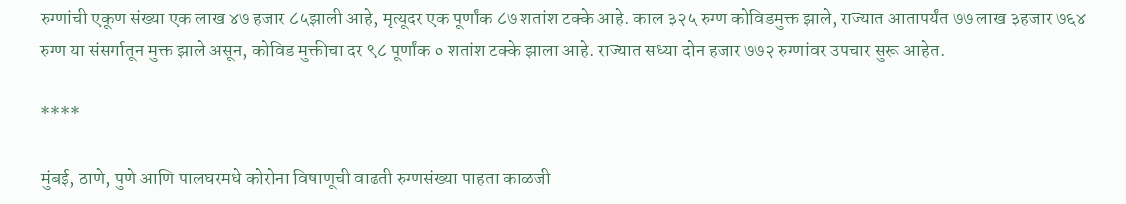रुग्णांची एकूण संख्या एक लाख ४७ हजार ८५झाली आहे, मृत्यूदर एक पूर्णांक ८७ शतांश टक्के आहे. काल ३२५ रुग्ण कोविडमुक्त झाले, राज्यात आतापर्यंत ७७ लाख ३हजार ७६४ रुग्ण या संसर्गातून मुक्त झाले असून, कोविड मुक्तीचा दर ९८ पूर्णांक ० शतांश टक्के झाला आहे. राज्यात सध्या दोन हजार ७७२ रुग्णांवर उपचार सुरू आहेत.

****

मुंबई, ठाणे, पुणे आणि पालघरमधे कोरोना विषाणूची वाढती रुग्णसंख्या पाहता काळजी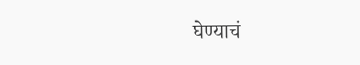घेण्याचं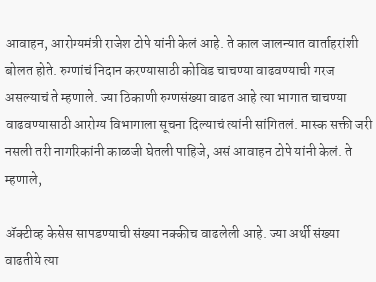आवाहन, आरोग्यमंत्री राजेश टोपे यांनी केलं आहे. ते काल जालन्यात वार्ताहरांशी बोलत होते. रुग्णांचं निदान करण्यासाठी कोविड चाचण्या वाढवण्याची गरज असल्याचं ते म्हणाले. ज्या ठिकाणी रुग्णसंख्या वाढत आहे त्या भागात चाचण्या वाढवण्यासाठी आरोग्य विभागाला सूचना दिल्याचं त्यांनी सांगितलं. मास्क सक्ती जरी नसली तरी नागरिकांनी काळजी घेतली पाहिजे, असं आवाहन टोपे यांनी केलं. ते म्हणाले,

ॲक्टीव्ह केसेस सापडण्याची संख्या नक्कीच वाढलेली आहे. ज्या अर्थी संख्या वाढतीये त्या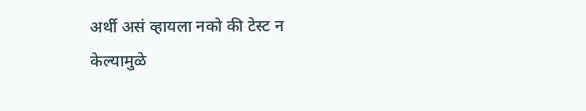अर्थी असं व्हायला नको की टेस्ट न केल्यामुळे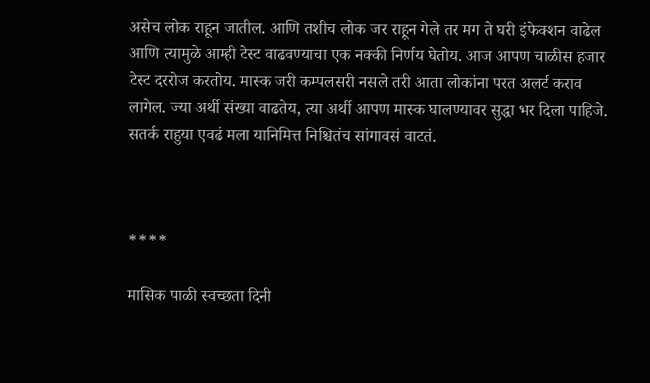असेच लोक राहून जातील. आणि तशीच लोक जर राहून गेले तर मग ते घरी इंफेक्शन वाढेल आणि त्यामुळे आम्ही टेस्ट वाढवण्याचा एक नक्की निर्णय घेतोय. आज आपण चाळीस हजार टेस्ट दररोज करतोय. मास्क जरी कम्पलसरी नसले तरी आता लोकांना परत अलर्ट कराव लागेल. ज्या अर्थी संख्या वाढतेय, त्या अर्थी आपण मास्क घालण्यावर सुद्धा भर दिला पाहिजे. सतर्क राहुया एवढं मला यानिमित्त निश्चितंच सांगावसं वाटतं.



****

मासिक पाळी स्वच्छता दिनी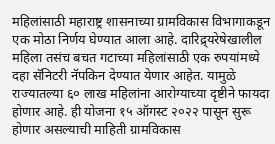महिलांसाठी महाराष्ट्र शासनाच्या ग्रामविकास विभागाकडून एक मोठा निर्णय घेण्यात आला आहे. दारिद्र्यरेषेखालील महिला तसंच बचत गटाच्या महिलांसाठी एक रुपयांमध्ये दहा सॅनिटरी नॅपकिन देण्यात येणार आहेत. यामुळे राज्यातल्या ६० लाख महिलांना आरोग्याच्या दृष्टीने फायदा होणार आहे. ही योजना १५ ऑगस्ट २०२२ पासून सुरू होणार असल्याची माहिती ग्रामविकास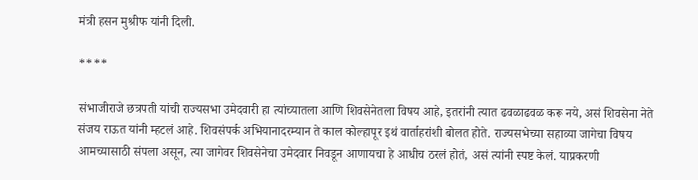मंत्री हसन मुश्रीफ यांनी दिली.

****

संभाजीराजे छत्रपती यांची राज्यसभा उमेदवारी हा त्यांच्यातला आणि शिवसेनेतला विषय आहे, इतरांनी त्यात ढवळाढवळ करू नये, असं शिवसेना नेते संजय राऊत यांनी म्हटलं आहे. शिवसंपर्क अभियानादरम्यान ते काल कोल्हापूर इथं वार्ताहरांशी बोलत होते. राज्यसभेच्या सहाव्या जागेचा विषय आमच्यासाठी संपला असून, त्या जागेवर शिवसेनेचा उमेदवार निवडून आणायचा हे आधीच ठरलं होतं, असं त्यांनी स्पष्ट केलं. याप्रकरणी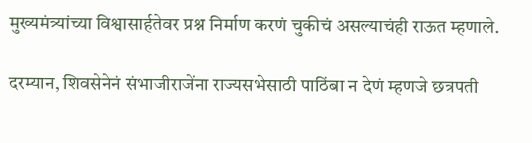मुख्यमंत्र्यांच्या विश्वासार्हतेवर प्रश्न निर्माण करणं चुकीचं असल्याचंही राऊत म्हणाले.

दरम्यान, शिवसेनेनं संभाजीराजेंना राज्यसभेसाठी पाठिंबा न देणं म्हणजे छत्रपती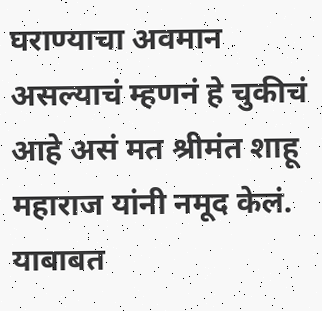घराण्याचा अवमान असल्याचं म्हणनं हे चुकीचं आहे असं मत श्रीमंत शाहू महाराज यांनी नमूद केलं. याबाबत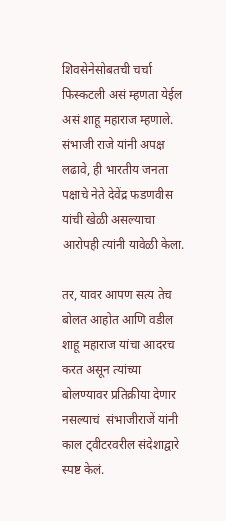शिवसेनेसोबतची चर्चा फिस्कटली असं म्हणता येईल असं शाहू महाराज म्हणाले. संभाजी राजे यांनी अपक्ष लढावे, ही भारतीय जनता पक्षाचे नेते देवेंद्र फडणवीस यांची खेळी असल्याचा आरोपही त्यांनी यावेळी केला.

तर, यावर आपण सत्य तेच बोलत आहोत आणि वडील शाहू महाराज यांचा आदरच करत असून त्यांच्या बोलण्यावर प्रतिक्रीया देणार नसल्याचं  संभाजीराजें यांनी काल ट्वीटरवरील संदेशाद्वारे स्पष्ट केलं.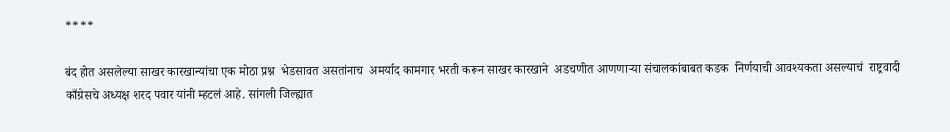****

बंद होत असलेल्या साखर कारखान्यांचा एक मोठा प्रश्न  भेडसावत असतांनाच  अमर्याद कामगार भरती करून साखर कारखाने  अडचणीत आणणाऱ्या संचालकांबाबत कडक  निर्णयाची आवश्यकता असल्याचं  राष्ट्रवादी काँग्रेसचे अध्यक्ष शरद पवार यांनी म्हटलं आहे. सांगली जिल्ह्यात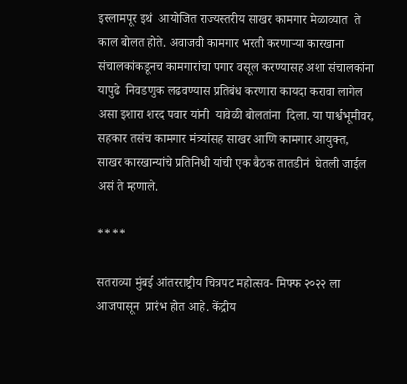इस्लामपूर इथं  आयोजित राज्यस्तरीय साखर कामगार मेळाव्यात  ते काल बोलत होते. अवाजवी कामगार भरती करणाऱ्या कारखाना संचालकांकडूनच कामगारांचा पगार वसूल करण्यासह अशा संचालकांना यापुढे  निवडणुक लढवण्यास प्रतिबंध करणारा कायदा करावा लागेल असा इशारा शरद पवार यांनी  यावेळी बोलतांना  दिला. या पार्श्वभूमीवर, सहकार तसंच कामगार मंत्र्यांसह साखर आणि कामगार आयुक्त, साखर कारखान्यांचे प्रतिनिधी यांची एक बैठक तातडीनं  घेतली जाईल असं ते म्हणाले.

****

सतराव्या मुंबई आंतरराष्ट्रीय चित्रपट महोत्सव- मिफ्फ २०२२ ला आजपासून  प्रारंभ होत आहे. केंद्रीय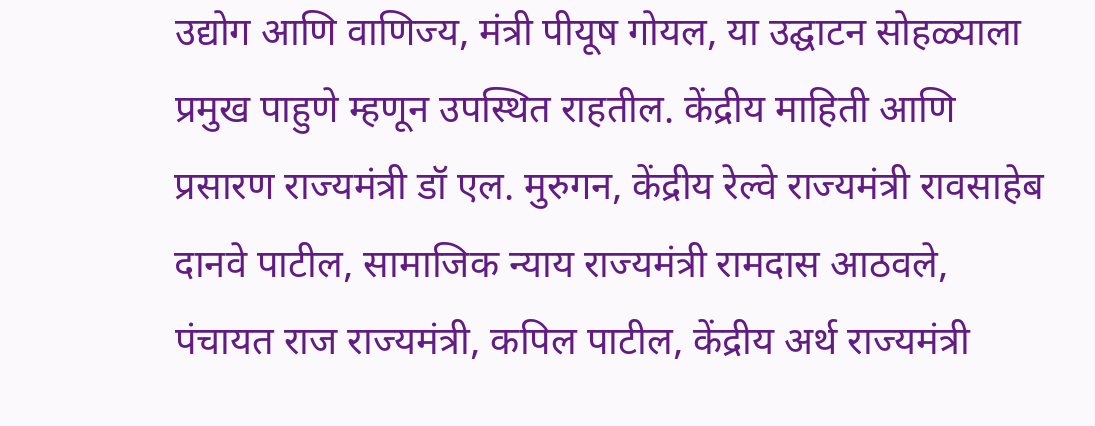उद्योग आणि वाणिज्य, मंत्री पीयूष गोयल, या उद्घाटन सोहळ्याला प्रमुख पाहुणे म्हणून उपस्थित राहतील. केंद्रीय माहिती आणि प्रसारण राज्यमंत्री डॉ एल. मुरुगन, केंद्रीय रेल्वे राज्यमंत्री रावसाहेब दानवे पाटील, सामाजिक न्याय राज्यमंत्री रामदास आठवले, पंचायत राज राज्यमंत्री, कपिल पाटील, केंद्रीय अर्थ राज्यमंत्री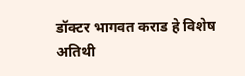डॉक्टर भागवत कराड हे विशेष अतिथी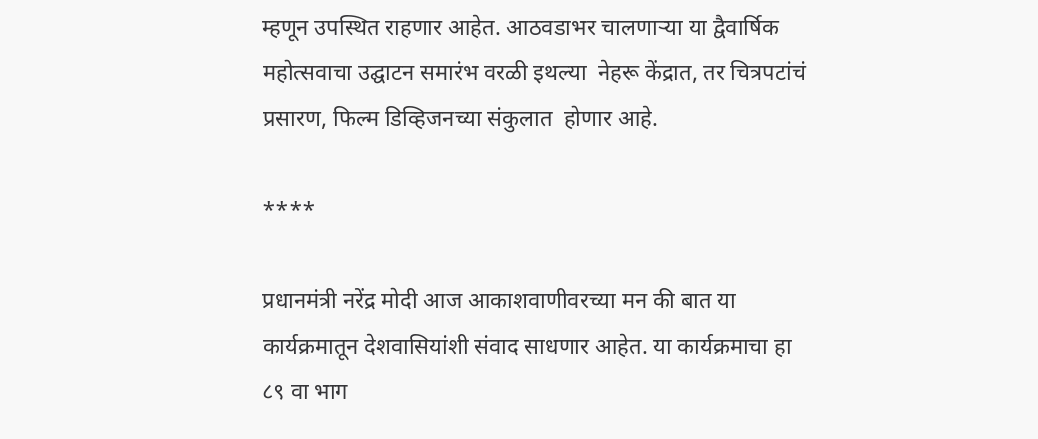म्हणून उपस्थित राहणार आहेत. आठवडाभर चालणाऱ्या या द्वैवार्षिक  महोत्सवाचा उद्घाटन समारंभ वरळी इथल्या  नेहरू केंद्रात, तर चित्रपटांचं प्रसारण, फिल्म डिव्हिजनच्या संकुलात  होणार आहे.

****

प्रधानमंत्री नरेंद्र मोदी आज आकाशवाणीवरच्या मन की बात या कार्यक्रमातून देशवासियांशी संवाद साधणार आहेत. या कार्यक्रमाचा हा ८९ वा भाग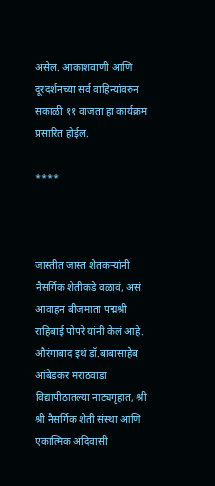असेल. आकाशवाणी आणि दूरदर्शनच्या सर्व वाहिन्यांवरुन सकाळी ११ वाजता हा कार्यक्रम प्रसारित होईल.

****



जास्तीत जास्त शेतकऱ्यांनी नैसर्गिक शेतीकडे वळावं, असं आवाहन बीजमाता पद्मश्री राहिबाई पोपरे यांनी केलं आहे. औरंगाबाद इथं डॉ.बाबासाहेब आंबेडकर मराठवाडा विद्यापीठातल्या नाट्यगृहात, श्री श्री नैसर्गिक शेती संस्था आणि एकात्मिक अदिवासी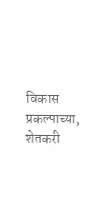विकास प्रकल्पाच्या, शेतकरी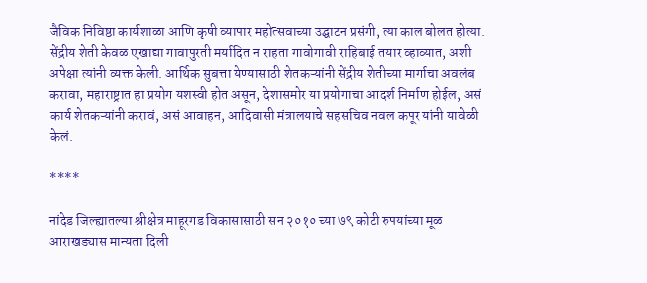जैविक निविष्ठा कार्यशाळा आणि कृषी व्यापार महोत्सवाच्या उद्घाटन प्रसंगी, त्या काल बोलत होत्या. सेंद्रीय शेती केवळ एखाद्या गावापुरती मर्यादित न राहता गावोगावी राहिबाई तयार व्हाव्यात, अशी अपेक्षा त्यांनी व्यक्त केली. आर्थिक सुबत्ता येण्यासाठी शेतकऱ्यांनी सेंद्रीय शेतीच्या मार्गाचा अवलंब करावा, महाराष्ट्रात हा प्रयोग यशस्वी होत असून, देशासमोर या प्रयोगाचा आदर्श निर्माण होईल, असं कार्य शेतकऱ्यांनी करावं, असं आवाहन, आदिवासी मंत्रालयाचे सहसचिव नवल कपूर यांनी यावेळी केलं.

****

नांदेड जिल्ह्यातल्या श्रीक्षेत्र माहूरगड विकासासाठी सन २०१० च्या ७९ कोटी रुपयांच्या मूळ आराखड्यास मान्यता दिली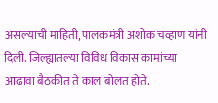असल्याची माहिती, पालकमंत्री अशोक चव्हाण यांनी दिली. जिल्ह्यातल्या विविध विकास कामांच्या आढावा बैठकीत ते काल बोलत होते.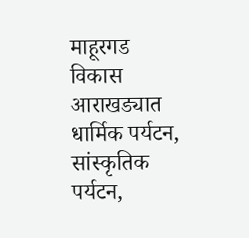माहूरगड विकास आराखड्यात धार्मिक पर्यटन, सांस्कृतिक पर्यटन,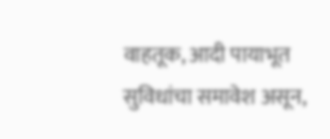वाहतूक, आदी पायाभूत सुविधांचा समावेश असून,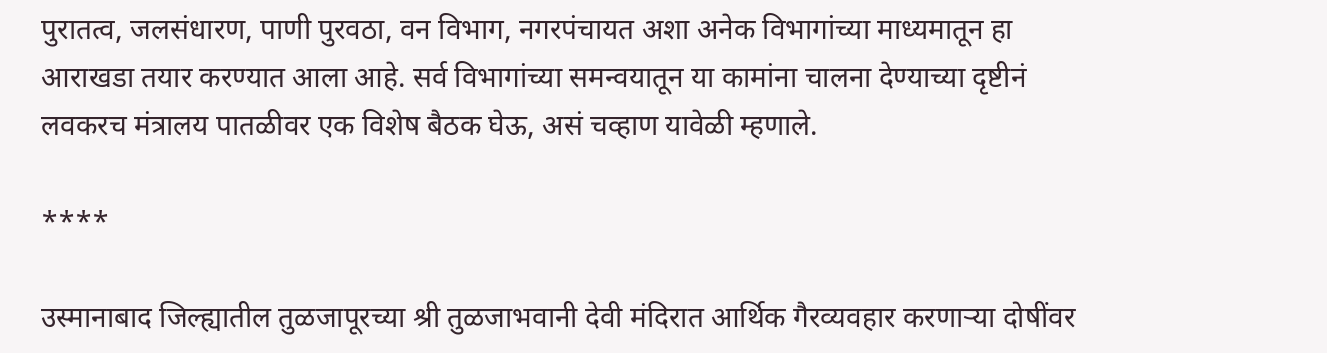पुरातत्व, जलसंधारण, पाणी पुरवठा, वन विभाग, नगरपंचायत अशा अनेक विभागांच्या माध्यमातून हा आराखडा तयार करण्यात आला आहे. सर्व विभागांच्या समन्वयातून या कामांना चालना देण्याच्या दृष्टीनं लवकरच मंत्रालय पातळीवर एक विशेष बैठक घेऊ, असं चव्हाण यावेळी म्हणाले.

****

उस्मानाबाद जिल्ह्यातील तुळजापूरच्या श्री तुळजाभवानी देवी मंदिरात आर्थिक गैरव्यवहार करणाऱ्या दोषींवर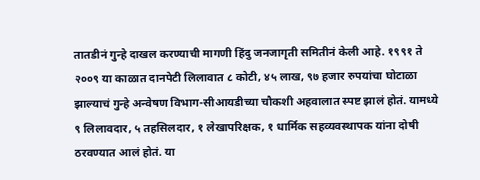तातडीनं गुन्हे दाखल करण्याची मागणी हिंदु जनजागृती समितीनं केली आहे. १९९१ ते २००९ या काळात दानपेटी लिलावात ८ कोटी, ४५ लाख, ९७ हजार रुपयांचा घोटाळा झाल्याचं गुन्हे अन्वेषण विभाग-सीआयडीच्या चौकशी अहवालात स्पष्ट झालं होतं. यामध्ये ९ लिलावदार, ५ तहसिलदार, १ लेखापरिक्षक, १ धार्मिक सहव्यवस्थापक यांना दोषी ठरवण्यात आलं होतं. या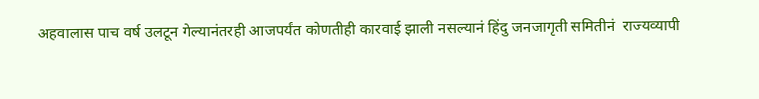अहवालास पाच वर्ष उलटून गेल्यानंतरही आजपर्यंत कोणतीही कारवाई झाली नसल्यानं हिंदु जनजागृती समितीनं  राज्यव्यापी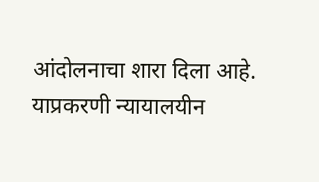आंदोलनाचा शारा दिला आहे. याप्रकरणी न्यायालयीन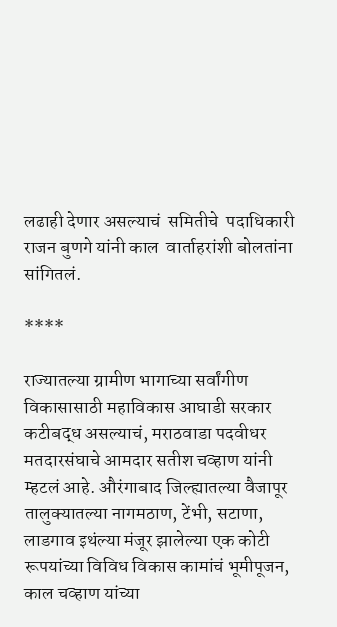लढाही देणार असल्याचं  समितीचे  पदाधिकारी  राजन बुणगे यांनी काल  वार्ताहरांशी बोलतांना सांगितलं.

****

राज्यातल्या ग्रामीण भागाच्या सर्वांगीण विकासासाठी महाविकास आघाडी सरकार कटीबद्ध असल्याचं, मराठवाडा पदवीधर मतदारसंघाचे आमदार सतीश चव्हाण यांनी म्हटलं आहे. औरंगाबाद जिल्ह्यातल्या वैजापूर तालुक्यातल्या नागमठाण, टेंभी, सटाणा, लाडगाव इथंल्या मंजूर झालेल्या एक कोटी रूपयांच्या विविध विकास कामांचं भूमीपूजन, काल चव्हाण यांच्या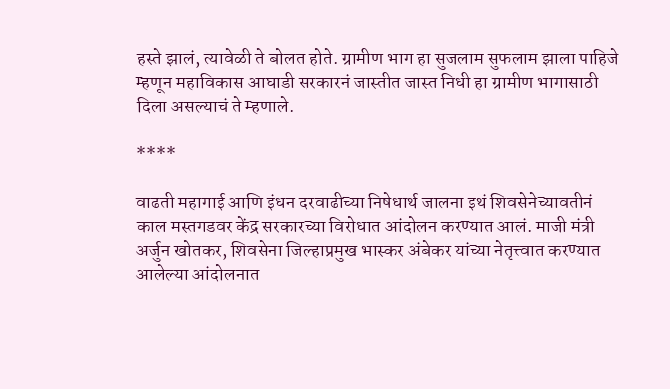हस्ते झालं, त्यावेळी ते बोलत होते. ग्रामीण भाग हा सुजलाम सुफलाम झाला पाहिजे म्हणून महाविकास आघाडी सरकारनं जास्तीत जास्त निधी हा ग्रामीण भागासाठी दिला असल्याचं ते म्हणाले.

****

वाढती महागाई आणि इंधन दरवाढीच्या निषेधार्थ जालना इथं शिवसेनेच्यावतीनं काल मस्तगडवर केंद्र सरकारच्या विरोधात आंदोलन करण्यात आलं. माजी मंत्री अर्जुन खोतकर, शिवसेना जिल्हाप्रमुख भास्कर अंबेकर यांच्या नेतृत्त्वात करण्यात आलेल्या आंदोलनात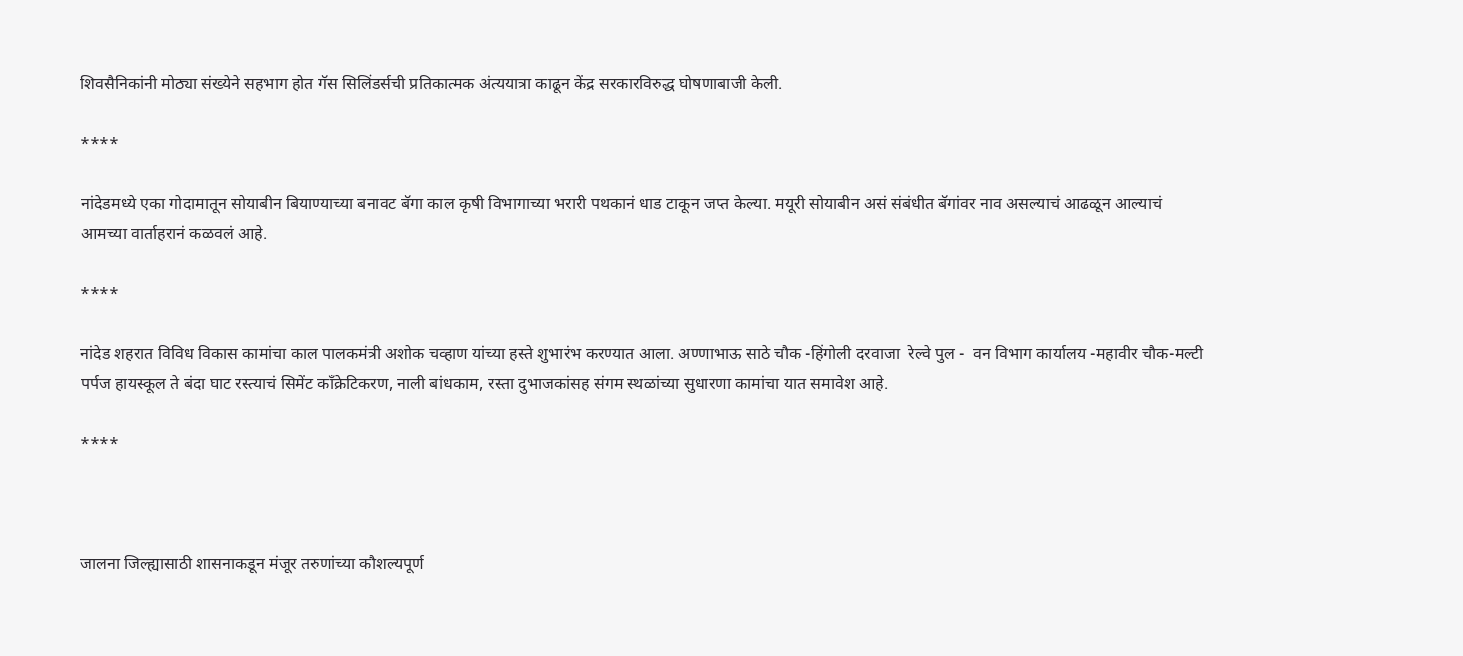शिवसैनिकांनी मोठ्या संख्येने सहभाग होत गॅस सिलिंडर्सची प्रतिकात्मक अंत्ययात्रा काढून केंद्र सरकारविरुद्ध घोषणाबाजी केली.

****

नांदेडमध्ये एका गोदामातून सोयाबीन बियाण्याच्या बनावट बॅगा काल कृषी विभागाच्या भरारी पथकानं धाड टाकून जप्त केल्या. मयूरी सोयाबीन असं संबंधीत बॅगांवर नाव असल्याचं आढळून आल्याचं आमच्या वार्ताहरानं कळवलं आहे.

****

नांदेड शहरात विविध विकास कामांचा काल पालकमंत्री अशोक चव्हाण यांच्या हस्ते शुभारंभ करण्यात आला. अण्णाभाऊ साठे चौक -हिंगोली दरवाजा  रेल्वे पुल -  वन विभाग कार्यालय -महावीर चौक-मल्टी पर्पज हायस्कूल ते बंदा घाट रस्त्याचं सिमेंट काँक्रेटिकरण, नाली बांधकाम, रस्ता दुभाजकांसह संगम स्थळांच्या सुधारणा कामांचा यात समावेश आहे.

****



जालना जिल्ह्यासाठी शासनाकडून मंजूर तरुणांच्या कौशल्यपूर्ण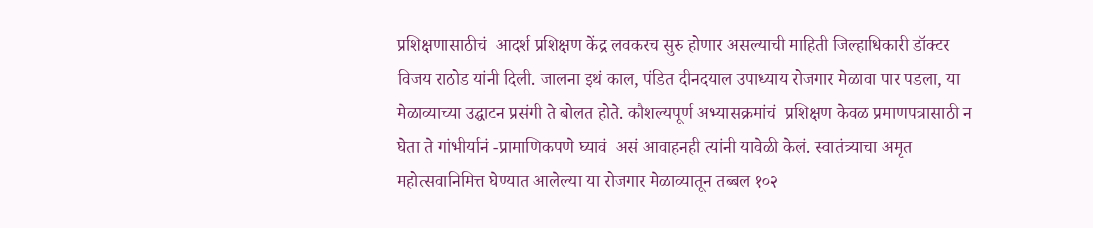प्रशिक्षणासाठीचं  आदर्श प्रशिक्षण केंद्र लवकरच सुरु होणार असल्याची माहिती जिल्हाधिकारी डॉक्टर  विजय राठोड यांनी दिली. जालना इथं काल, पंडित दीनदयाल उपाध्याय रोजगार मेळावा पार पडला, या मेळाव्याच्या उद्घाटन प्रसंगी ते बोलत होते. कौशल्यपूर्ण अभ्यासक्रमांचं  प्रशिक्षण केवळ प्रमाणपत्रासाठी न घेता ते गांभीर्यानं -प्रामाणिकपणे घ्यावं  असं आवाहनही त्यांनी यावेळी केलं. स्वातंत्र्याचा अमृत महोत्सवानिमित्त घेण्यात आलेल्या या रोजगार मेळाव्यातून तब्बल १०२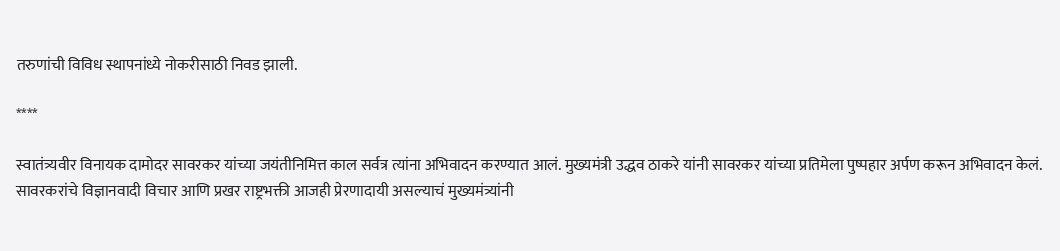तरुणांची विविध स्थापनांध्ये नोकरीसाठी निवड झाली.

****

स्वातंत्र्यवीर विनायक दामोदर सावरकर यांच्या जयंतीनिमित्त काल सर्वत्र त्यांना अभिवादन करण्यात आलं. मुख्यमंत्री उद्धव ठाकरे यांनी सावरकर यांच्या प्रतिमेला पुष्पहार अर्पण करून अभिवादन केलं. सावरकरांचे विज्ञानवादी विचार आणि प्रखर राष्ट्रभक्ती आजही प्रेरणादायी असल्याचं मुख्यमंत्र्यांनी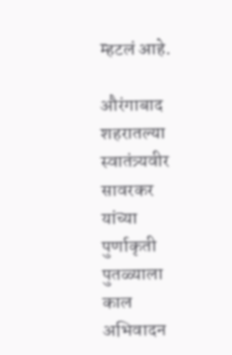म्हटलं आहे.

औरंगाबाद शहरातल्या स्वातंत्र्यवीर सावरकर यांच्या पुर्णाकृती पुतळ्याला काल अभिवादन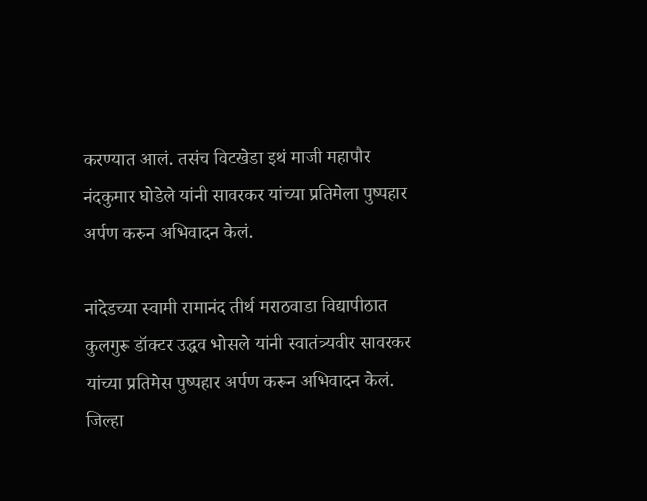करण्यात आलं. तसंच विटखेडा इथं माजी महापौर नंदकुमार घोडेले यांनी सावरकर यांच्या प्रतिमेला पुष्पहार अर्पण करुन अभिवादन केलं.

नांदेडच्या स्वामी रामानंद तीर्थ मराठवाडा विद्यापीठात कुलगुरू डॉक्टर उद्धव भोसले यांनी स्वातंत्र्यवीर सावरकर यांच्या प्रतिमेस पुष्पहार अर्पण करून अभिवादन केलं.  जिल्हा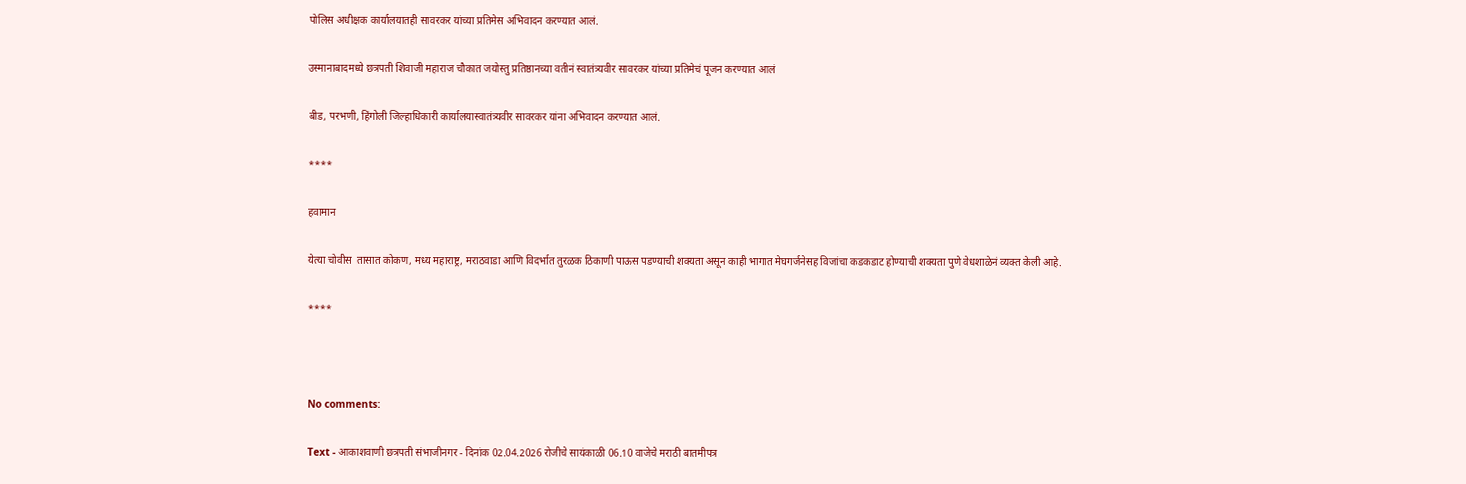पोलिस अधीक्षक कार्यालयातही सावरकर यांच्या प्रतिमेस अभिवादन करण्यात आलं.

उस्मानाबादमध्ये छत्रपती शिवाजी महाराज चौकात जयोस्तु प्रतिष्ठानच्या वतीनं स्वातंत्र्यवीर सावरकर यांच्या प्रतिमेचं पूजन करण्यात आलं

बीड, परभणी, हिंगोली जिल्हाधिकारी कार्यालयास्वातंत्र्यवीर सावरकर यांना अभिवादन करण्यात आलं.

****

हवामान

येत्या चोवीस  तासात कोकण, मध्य महाराष्ट्र, मराठवाडा आणि विदर्भात तुरळक ठिकाणी पाऊस पडण्याची शक्यता असून काही भागात मेघगर्जनेसह विजांचा कडकडाट होण्याची शक्यता पुणे वेधशाळेनं व्यक्त केली आहे.

****



No comments:

Text - आकाशवाणी छत्रपती संभाजीनगर - दिनांक 02.04.2026 रोजीचे सायंकाळी 06.10 वाजेचे मराठी बातमीपत्र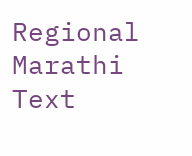Regional Marathi Text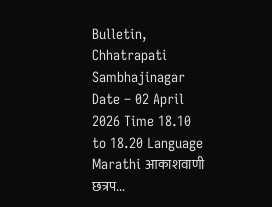Bulletin, Chhatrapati Sambhajinagar Date – 02 April 2026 Time 18.10 to 18.20 Language Marathi आकाशवाणी छत्रप...